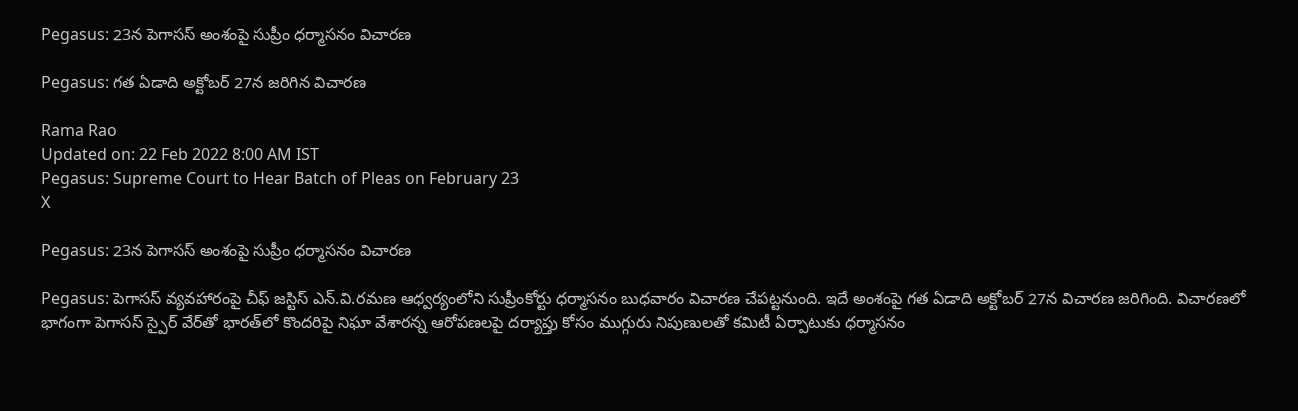Pegasus: 23న పెగాసస్‌ అంశంపై సుప్రీం ధర్మాసనం విచారణ

Pegasus: గత ఏడాది అక్టోబర్ 27న జరిగిన విచారణ

Rama Rao
Updated on: 22 Feb 2022 8:00 AM IST
Pegasus: Supreme Court to Hear Batch of Pleas on February 23
X

Pegasus: 23న పెగాసస్‌ అంశంపై సుప్రీం ధర్మాసనం విచారణ

Pegasus: పెగాసస్ వ్యవహారంపై చీఫ్ జస్టిస్ ఎన్.వి.రమణ ఆధ్వర్యంలోని సుప్రీంకోర్టు ధర్మాసనం బుధవారం విచారణ చేపట్టనుంది. ఇదే అంశంపై గత ఏడాది అక్టోబర్ 27న విచారణ జరిగింది. విచారణలో భాగంగా పెగాసస్ స్పైర్ ‌వేర్‌తో భారత్‌లో కొందరిపై నిఘా వేశారన్న ఆరోపణలపై దర్యాప్తు కోసం ముగ్గురు నిపుణులతో కమిటీ ఏర్పాటుకు ధర్మాసనం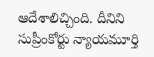ఆదేశాలిచ్చింది. దీనిని సుప్రీంకోర్టు న్యాయమూర్తి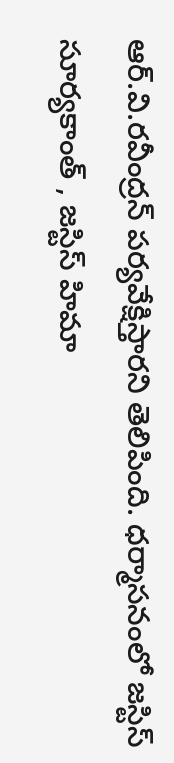ఆర్.వి.రవీంద్రన్ పర్యవేక్షిస్తారని తెలిపింది. ధర్మాసనంలో జస్టిస్ సూర్యకాంత్ , జస్టిస్ హిమా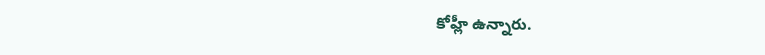కోహ్లీ ఉన్నారు.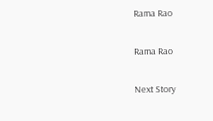Rama Rao

Rama Rao

Next Story